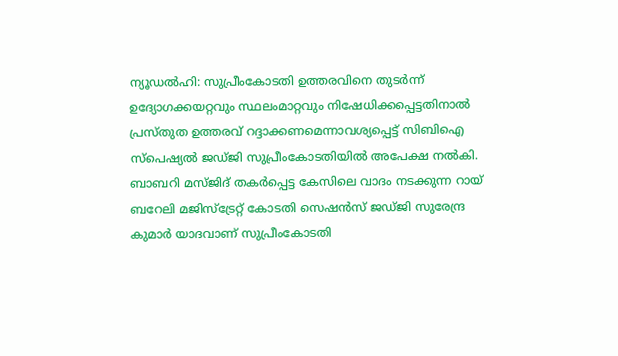ന്യൂഡൽഹി: സുപ്രീംകോടതി ഉത്തരവിനെ തുടർന്ന് ഉദ്യോഗക്കയറ്റവും സ്ഥലംമാറ്റവും നിഷേധിക്കപ്പെട്ടതിനാൽ പ്രസ്തുത ഉത്തരവ് റദ്ദാക്കണമെന്നാവശ്യപ്പെട്ട് സിബിഐ സ്പെഷ്യൽ ജഡ്ജി സുപ്രീംകോടതിയിൽ അപേക്ഷ നൽകി. ബാബറി മസ്ജിദ് തകർപ്പെട്ട കേസിലെ വാദം നടക്കുന്ന റായ് ബറേലി മജിസ്ട്രേറ്റ് കോടതി സെഷൻസ് ജഡ്ജി സുരേന്ദ്ര കുമാർ യാദവാണ് സുപ്രീംകോടതി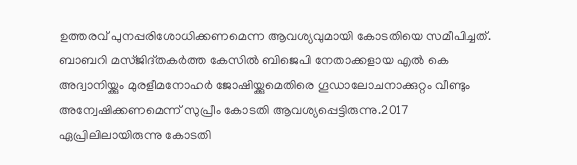ഉത്തരവ് പുനപ്പരിശോധിക്കണമെന്ന ആവശ്യവുമായി കോടതിയെ സമീപിച്ചത്. ബാബറി മസ്ജിദ്തകർത്ത കേസിൽ ബിജെപി നേതാക്കളായ എൽ കെ അദ്വാനിയ്ക്കും മുരളീമനോഹർ ജോഷിയ്ക്കുമെതിരെ ഗൂഡാലോചനാക്കുറ്റം വീണ്ടും അന്വേഷിക്കണമെന്ന് സുപ്രീം കോടതി ആവശ്യപ്പെട്ടിരുന്നു.2017 ഏപ്രിലിലായിരുന്നു കോടതി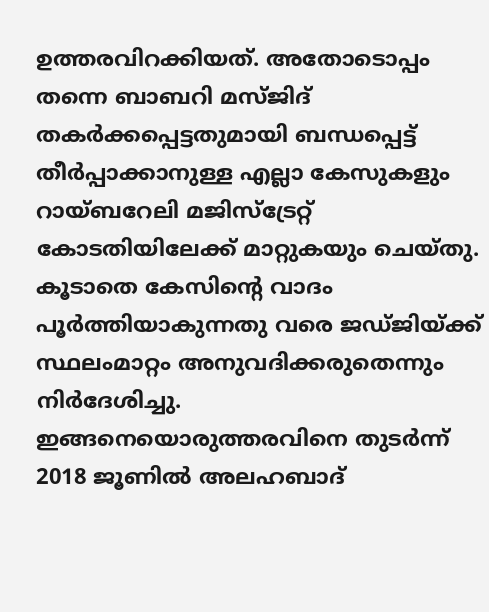ഉത്തരവിറക്കിയത്. അതോടൊപ്പം തന്നെ ബാബറി മസ്ജിദ് തകർക്കപ്പെട്ടതുമായി ബന്ധപ്പെട്ട് തീർപ്പാക്കാനുള്ള എല്ലാ കേസുകളും റായ്ബറേലി മജിസ്ട്രേറ്റ് കോടതിയിലേക്ക് മാറ്റുകയും ചെയ്തു. കൂടാതെ കേസിന്റെ വാദം പൂർത്തിയാകുന്നതു വരെ ജഡ്ജിയ്ക്ക് സ്ഥലംമാറ്റം അനുവദിക്കരുതെന്നും നിർദേശിച്ചു. ഇങ്ങനെയൊരുത്തരവിനെ തുടർന്ന് 2018 ജൂണിൽ അലഹബാദ്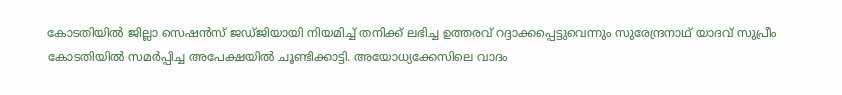കോടതിയിൽ ജില്ലാ സെഷൻസ് ജഡ്ജിയായി നിയമിച്ച് തനിക്ക് ലഭിച്ച ഉത്തരവ് റദ്ദാക്കപ്പെട്ടുവെന്നും സുരേന്ദ്രനാഥ് യാദവ് സുപ്രീം കോടതിയിൽ സമർപ്പിച്ച അപേക്ഷയിൽ ചൂണ്ടിക്കാട്ടി. അയോധ്യക്കേസിലെ വാദം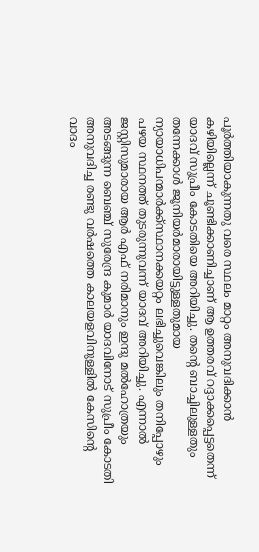പൂർത്തിയാകുന്നതു വരെ സ്ഥലം മാറ്റം അനുവദിക്കാൻ കഴിയില്ലെന്ന് ചൂണ്ടിക്കാണിച്ചാണ് ആ ഉത്തരവ് റദ്ദാക്കപ്പെട്ടതെന്ന് യാദവ് സുപ്രീം കോടതിയെ അറിയിച്ചു. തന്റെ ബാച്ചിലുള്ളതും തന്നേക്കാൾ ജൂനിയർമാരായിട്ടുള്ളതുമായ ന്യായാധിപന്മാർക്ക്സ്ഥാനക്കയറ്റം ലഭിച്ചുവെങ്കിലും തനിപ്പോഴും പഴയ സ്ഥനത്ത് തുടരുന്നുവന്ന് യാദവ് അറിയിച്ചു. എന്നാൽ ജസ്റ്റിസുമാരായ ആർ എഫ് നരിമാനും ഇന്ദു മൽഹോത്രയും അടങ്ങുന്ന ബെഞ്ച് സുരേന്ദ്ര കുമാർ യാദവിനോട് സുപ്രീം കോടതി അനുവദിച്ച രണ്ടു വർഷത്തെ കാലയളവിനുള്ളിൽ കേസിന്റെ വാദം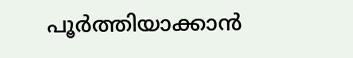പൂർത്തിയാക്കാൻ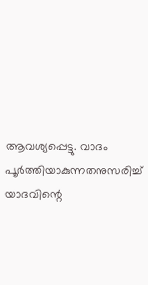ആവശ്യപ്പെട്ടു. വാദം പൂർത്തിയാകുന്നതനുസരിച്ച് യാദവിന്റെ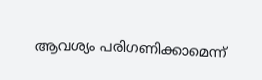ആവശ്യം പരിഗണിക്കാമെന്ന്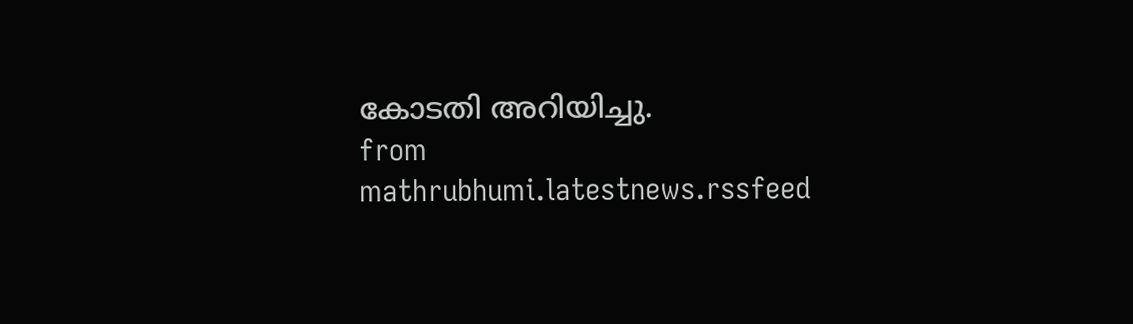കോടതി അറിയിച്ചു.
from mathrubhumi.latestnews.rssfeed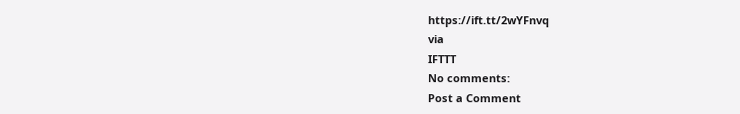https://ift.tt/2wYFnvq
via
IFTTT
No comments:
Post a Comment